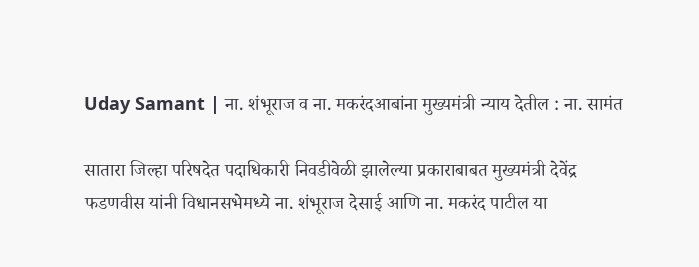Uday Samant | ना. शंभूराज व ना. मकरंदआबांना मुख्यमंत्री न्याय देतील : ना. सामंत

सातारा जिल्हा परिषदेत पदाधिकारी निवडीवेळी झालेल्या प्रकाराबाबत मुख्यमंत्री देवेंद्र फडणवीस यांनी विधानसभेमध्ये ना. शंभूराज देसाई आणि ना. मकरंद पाटील या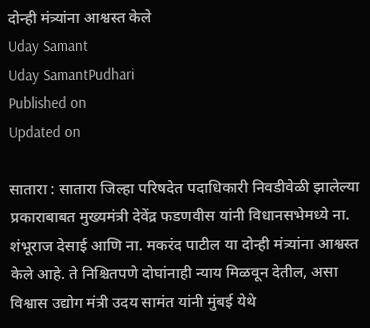दोन्ही मंत्र्यांना आश्वस्त केले
Uday Samant
Uday SamantPudhari
Published on
Updated on

सातारा : सातारा जिल्हा परिषदेत पदाधिकारी निवडीवेळी झालेल्या प्रकाराबाबत मुख्यमंत्री देवेंद्र फडणवीस यांनी विधानसभेमध्ये ना. शंभूराज देसाई आणि ना. मकरंद पाटील या दोन्ही मंत्र्यांना आश्वस्त केले आहे. ते निश्चितपणे दोघांनाही न्याय मिळवून देतील, असा विश्वास उद्योग मंत्री उदय सामंत यांनी मुंबई येथे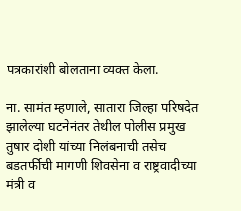पत्रकारांशी बोलताना व्यक्त केला.

ना. सामंत म्हणाले, सातारा जिल्हा परिषदेत झालेल्या घटनेनंतर तेथील पोलीस प्रमुख तुषार दोशी यांच्या निलंबनाची तसेच बडतर्फीची मागणी शिवसेना व राष्ट्रवादीच्या मंत्री व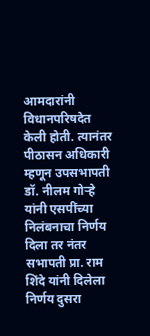आमदारांनी विधानपरिषदेत केली होती. त्यानंतर पीठासन अधिकारी म्हणून उपसभापती डॉ. नीलम गोऱ्हे यांनी एसपींच्या निलंबनाचा निर्णय दिला तर नंतर सभापती प्रा. राम शिंदे यांनी दिलेला निर्णय दुसरा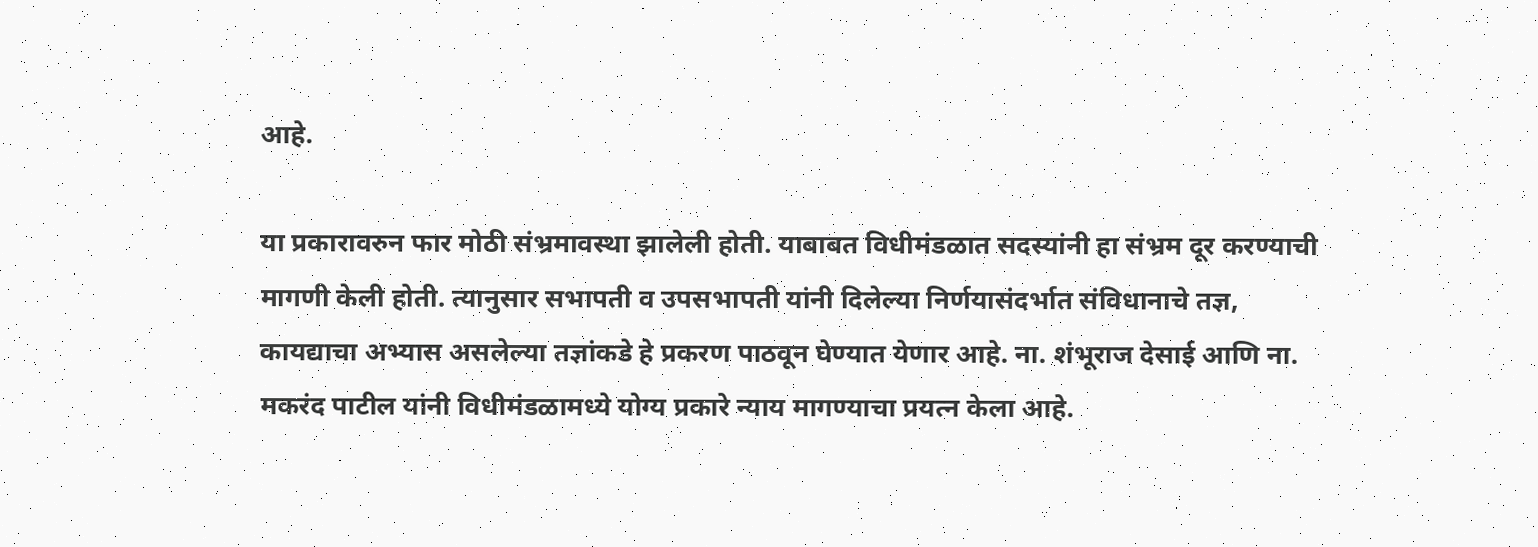आहे.

या प्रकारावरुन फार मोठी संभ्रमावस्था झालेली होती. याबाबत विधीमंडळात सदस्यांनी हा संभ्रम दूर करण्याची मागणी केली होती. त्यानुसार सभापती व उपसभापती यांनी दिलेल्या निर्णयासंदर्भात संविधानाचे तज्ञ, कायद्याचा अभ्यास असलेल्या तज्ञांकडे हे प्रकरण पाठवून घेण्यात येणार आहे. ना. शंभूराज देसाई आणि ना. मकरंद पाटील यांनी विधीमंडळामध्ये योग्य प्रकारे न्याय मागण्याचा प्रयत्न केला आहे.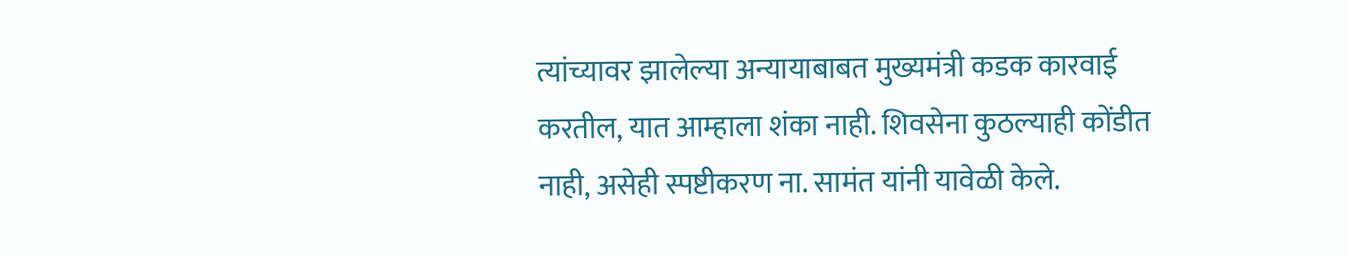त्यांच्यावर झालेल्या अन्यायाबाबत मुख्यमंत्री कडक कारवाई करतील, यात आम्हाला शंका नाही. शिवसेना कुठल्याही कोंडीत नाही, असेही स्पष्टीकरण ना. सामंत यांनी यावेळी केले.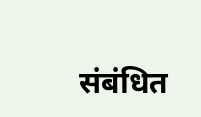संबंधित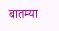बातम्या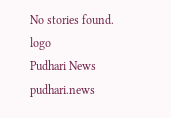No stories found.
logo
Pudhari News
pudhari.news